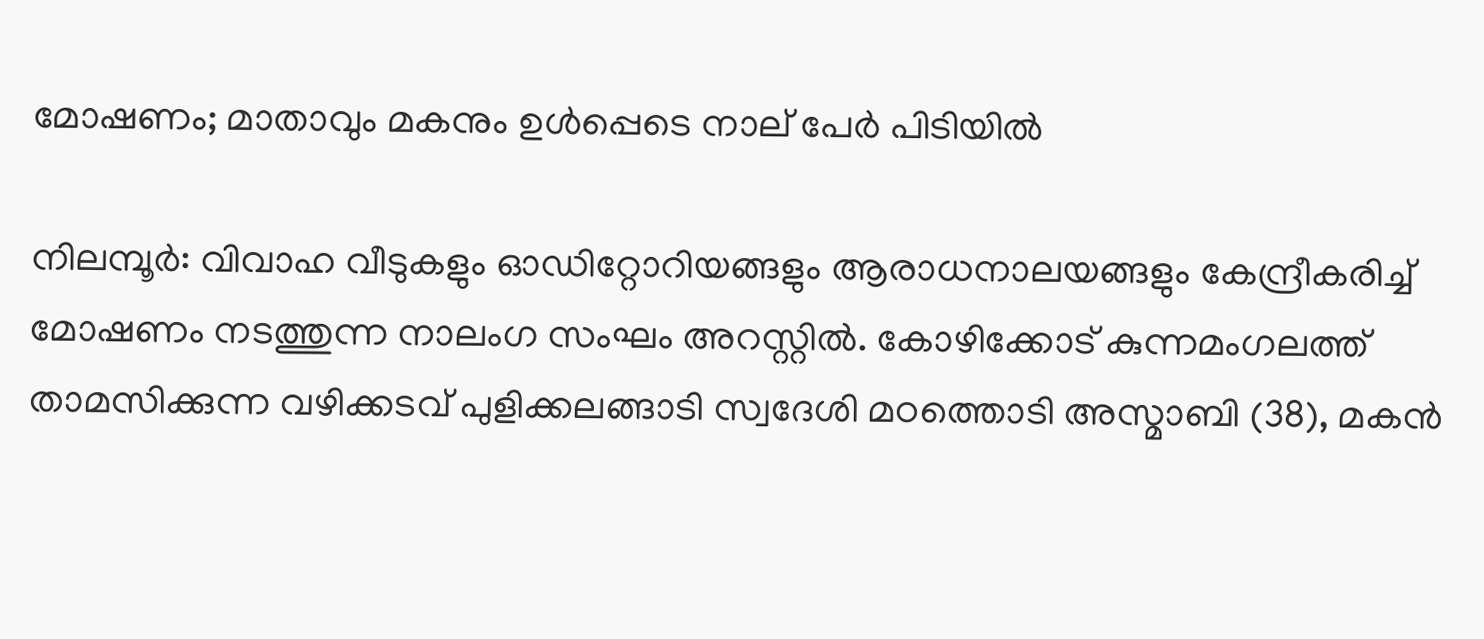മോഷണം; മാതാവും മകനും ഉള്‍പ്പെടെ നാല് പേര്‍ പിടിയില്‍

നിലമ്പൂര്‍: വിവാഹ വീടുകളും ഓഡിറ്റോറിയങ്ങളും ആരാധനാലയങ്ങളും കേന്ദ്രീകരിച്ച് മോഷണം നടത്തുന്ന നാലംഗ സംഘം അറസ്റ്റില്‍. കോഴിക്കോട് കുന്നമംഗലത്ത് താമസിക്കുന്ന വഴിക്കടവ് പുളിക്കലങ്ങാടി സ്വദേശി മഠത്തൊടി അസ്മാബി (38), മകന്‍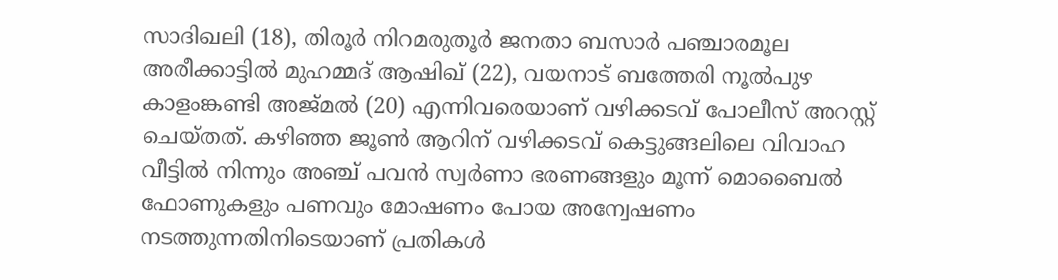സാദിഖലി (18), തിരൂര്‍ നിറമരുതൂര്‍ ജനതാ ബസാര്‍ പഞ്ചാരമൂല അരീക്കാട്ടില്‍ മുഹമ്മദ് ആഷിഖ് (22), വയനാട് ബത്തേരി നൂല്‍പുഴ കാളംങ്കണ്ടി അജ്മല്‍ (20) എന്നിവരെയാണ് വഴിക്കടവ് പോലീസ് അറസ്റ്റ് ചെയ്തത്. കഴിഞ്ഞ ജൂണ്‍ ആറിന് വഴിക്കടവ് കെട്ടുങ്ങലിലെ വിവാഹ വീട്ടില്‍ നിന്നും അഞ്ച് പവന്‍ സ്വര്‍ണാ ഭരണങ്ങളും മൂന്ന് മൊബൈല്‍ ഫോണുകളും പണവും മോഷണം പോയ അന്വേഷണം നടത്തുന്നതിനിടെയാണ് പ്രതികള്‍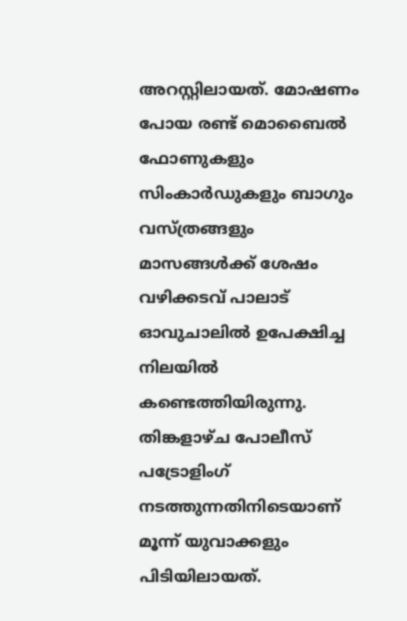അറസ്റ്റിലായത്. മോഷണം പോയ രണ്ട് മൊബൈല്‍ ഫോണുകളും സിംകാര്‍ഡുകളും ബാഗും വസ്ത്രങ്ങളും മാസങ്ങള്‍ക്ക് ശേഷം വഴിക്കടവ് പാലാട് ഓവുചാലില്‍ ഉപേക്ഷിച്ച നിലയില്‍ കണ്ടെത്തിയിരുന്നു.
തിങ്കളാഴ്ച പോലീസ് പട്രോളിംഗ് നടത്തുന്നതിനിടെയാണ് മൂന്ന് യുവാക്കളും പിടിയിലായത്.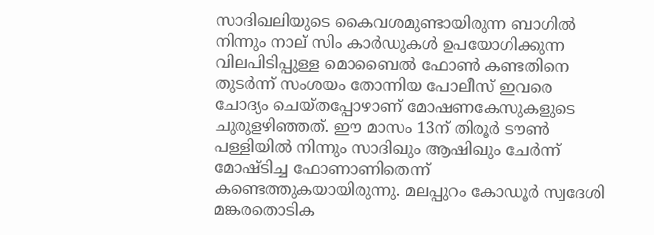സാദിഖലിയുടെ കൈവശമുണ്ടായിരുന്ന ബാഗില്‍ നിന്നും നാല് സിം കാര്‍ഡുകള്‍ ഉപയോഗിക്കുന്ന വിലപിടിപ്പുള്ള മൊബൈല്‍ ഫോണ്‍ കണ്ടതിനെ തുടര്‍ന്ന് സംശയം തോന്നിയ പോലീസ് ഇവരെ ചോദ്യം ചെയ്തപ്പോഴാണ് മോഷണകേസുകളുടെ ചുരുളഴിഞ്ഞത്. ഈ മാസം 13ന് തിരൂര്‍ ടൗണ്‍ പള്ളിയില്‍ നിന്നും സാദിഖും ആഷിഖും ചേര്‍ന്ന് മോഷ്ടിച്ച ഫോണാണിതെന്ന് കണ്ടെത്തുകയായിരുന്നു. മലപ്പുറം കോഡൂര്‍ സ്വദേശി മങ്കരതൊടിക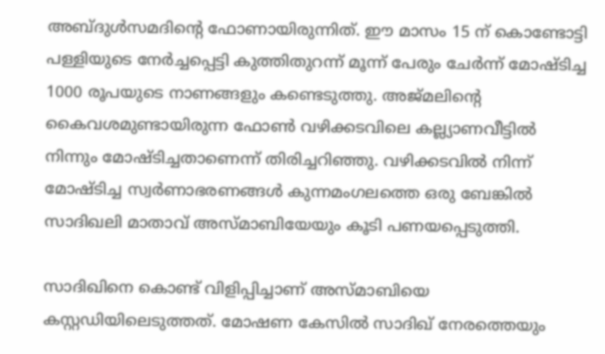അബ്ദുള്‍സമദിന്റെ ഫോണായിരുന്നിത്. ഈ മാസം 15 ന് കൊണ്ടോട്ടി പള്ളിയുടെ നേര്‍ച്ചപ്പെട്ടി കുത്തിതുറന്ന് മൂന്ന് പേരും ചേര്‍ന്ന് മോഷ്ടിച്ച 1000 രൂപയുടെ നാണങ്ങളും കണ്ടെടുത്തു. അജ്മലിന്റെ കൈവശമുണ്ടായിരുന്ന ഫോണ്‍ വഴിക്കടവിലെ കല്ല്യാണവീട്ടില്‍ നിന്നും മോഷ്ടിച്ചതാണെന്ന് തിരിച്ചറിഞ്ഞു. വഴിക്കടവില്‍ നിന്ന് മോഷ്ടിച്ച സ്വര്‍ണാഭരണങ്ങള്‍ കുന്നമംഗലത്തെ ഒരു ബേങ്കില്‍ സാദിഖലി മാതാവ് അസ്മാബിയേയും കൂടി പണയപ്പെടുത്തി.

സാദിഖിനെ കൊണ്ട് വിളിപ്പിച്ചാണ് അസ്മാബിയെ കസ്റ്റഡിയിലെടുത്തത്. മോഷണ കേസില്‍ സാദിഖ് നേരത്തെയും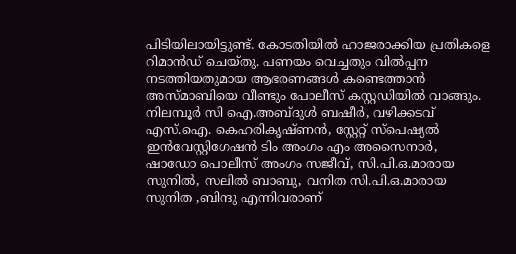പിടിയിലായിട്ടുണ്ട്. കോടതിയില്‍ ഹാജരാക്കിയ പ്രതികളെ റിമാന്‍ഡ് ചെയ്തു. പണയം വെച്ചതും വില്‍പ്പന നടത്തിയതുമായ ആഭരണങ്ങള്‍ കണ്ടെത്താന്‍ അസ്മാബിയെ വീണ്ടും പോലീസ് കസ്റ്റഡിയില്‍ വാങ്ങും. നിലമ്പൂര്‍ സി ഐ.അബ്ദുള്‍ ബഷീര്‍, വഴിക്കടവ് എസ്.ഐ. കെഹരികൃഷ്ണന്‍, സ്റ്റേറ്റ് സ്‌പെഷ്യല്‍ ഇന്‍വേസ്റ്റിഗേഷന്‍ ടിം അംഗം എം അസൈനാര്‍, ഷാഡോ പൊലീസ് അംഗം സജീവ്, സി.പി.ഒ.മാരായ സുനില്‍, സലില്‍ ബാബു, വനിത സി.പി.ഒ.മാരായ സുനിത ,ബിന്ദു എന്നിവരാണ്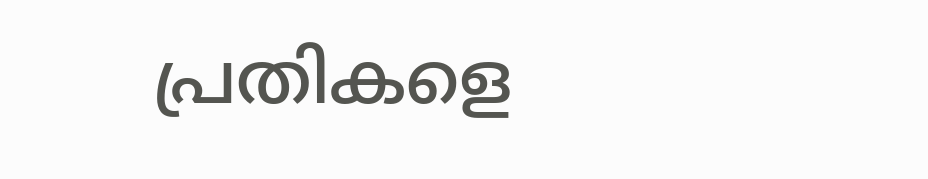പ്രതികളെ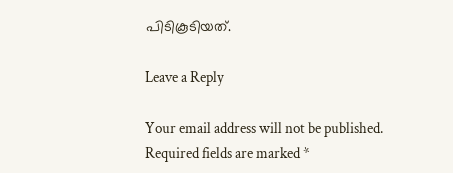പിടികൂടിയത്.

Leave a Reply

Your email address will not be published. Required fields are marked *